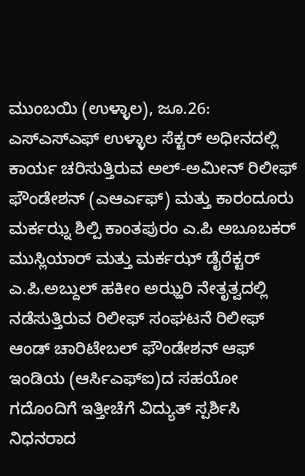ಮುಂಬಯಿ (ಉಳ್ಳಾಲ), ಜೂ.26: ಎಸ್ಎಸ್ಎಫ್ ಉಳ್ಳಾಲ ಸೆಕ್ಟರ್ ಅಧೀನದಲ್ಲಿ ಕಾರ್ಯ ಚರಿಸುತ್ತಿರುವ ಅಲ್-ಅಮೀನ್ ರಿಲೀಫ್ ಫೌಂಡೇಶನ್ (ಎಆರ್ಎಫ್) ಮತ್ತು ಕಾರಂದೂರು ಮರ್ಕಝ್ನ ಶಿಲ್ಪಿ ಕಾಂತಪುರಂ ಎ.ಪಿ ಅಬೂಬಕರ್ ಮುಸ್ಲಿಯಾರ್ ಮತ್ತು ಮರ್ಕಝ್ ಡೈರೆಕ್ಟರ್ ಎ.ಪಿ.ಅಬ್ದುಲ್ ಹಕೀಂ ಅಝ್ಹರಿ ನೇತೃತ್ವದಲ್ಲಿ ನಡೆಸುತ್ತಿರುವ ರಿಲೀಫ್ ಸಂಘಟನೆ ರಿಲೀಫ್ ಆಂಡ್ ಚಾರಿಟೇಬಲ್ ಫೌಂಡೇಶನ್ ಆಫ್ ಇಂಡಿಯ (ಆರ್ಸಿಎಫ್ಐ)ದ ಸಹಯೋ ಗದೊಂದಿಗೆ ಇತ್ತೀಚೆಗೆ ವಿದ್ಯುತ್ ಸ್ಪರ್ಶಿಸಿ ನಿಧನರಾದ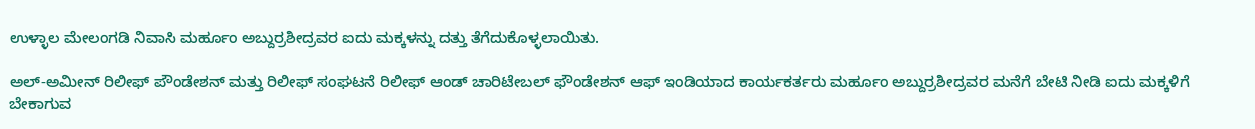ಉಳ್ಳಾಲ ಮೇಲಂಗಡಿ ನಿವಾಸಿ ಮರ್ಹೂಂ ಅಬ್ದುರ್ರಶೀದ್ರವರ ಐದು ಮಕ್ಕಳನ್ನು ದತ್ತು ತೆಗೆದುಕೊಳ್ಳಲಾಯಿತು.

ಅಲ್-ಅಮೀನ್ ರಿಲೀಫ್ ಪೌಂಡೇಶನ್ ಮತ್ತು ರಿಲೀಫ್ ಸಂಘಟನೆ ರಿಲೀಫ್ ಆಂಡ್ ಚಾರಿಟೇಬಲ್ ಫೌಂಡೇಶನ್ ಆಫ್ ಇಂಡಿಯಾದ ಕಾರ್ಯಕರ್ತರು ಮರ್ಹೂಂ ಅಬ್ದುರ್ರಶೀದ್ರವರ ಮನೆಗೆ ಬೇಟಿ ನೀಡಿ ಐದು ಮಕ್ಕಳಿಗೆ ಬೇಕಾಗುವ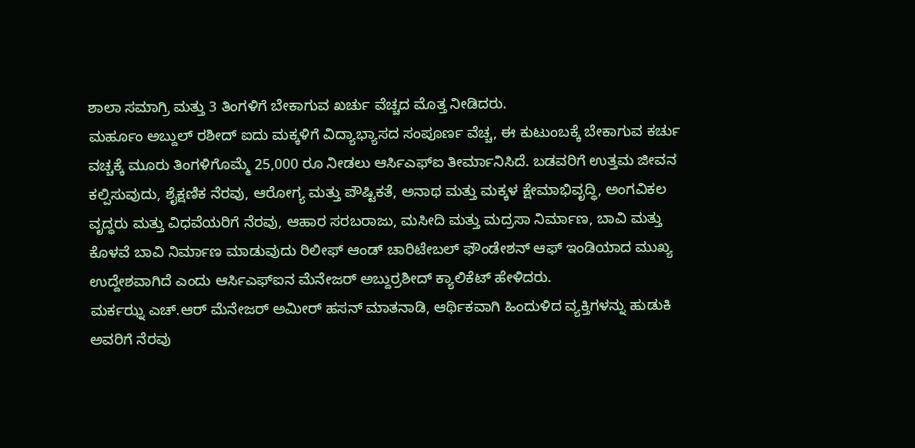ಶಾಲಾ ಸಮಾಗ್ರಿ ಮತ್ತು 3 ತಿಂಗಳಿಗೆ ಬೇಕಾಗುವ ಖರ್ಚು ವೆಚ್ಚದ ಮೊತ್ತ ನೀಡಿದರು.
ಮರ್ಹೂಂ ಅಬ್ದುಲ್ ರಶೀದ್ ಐದು ಮಕ್ಕಳಿಗೆ ವಿದ್ಯಾಭ್ಯಾಸದ ಸಂಪೂರ್ಣ ವೆಚ್ಚ, ಈ ಕುಟುಂಬಕ್ಕೆ ಬೇಕಾಗುವ ಕರ್ಚು ವಚ್ಚಕ್ಕೆ ಮೂರು ತಿಂಗಳಿಗೊಮ್ಮೆ 25,000 ರೂ ನೀಡಲು ಆರ್ಸಿಎಫ್ಐ ತೀರ್ಮಾನಿಸಿದೆ. ಬಡವರಿಗೆ ಉತ್ತಮ ಜೀವನ ಕಲ್ಪಿಸುವುದು, ಶೈಕ್ಷಣಿಕ ನೆರವು, ಆರೋಗ್ಯ ಮತ್ತು ಪೌಷ್ಟಿಕತೆ, ಅನಾಥ ಮತ್ತು ಮಕ್ಕಳ ಕ್ಷೇಮಾಭಿವೃದ್ಧಿ, ಅಂಗವಿಕಲ ವೃದ್ಧರು ಮತ್ತು ವಿಧವೆಯರಿಗೆ ನೆರವು, ಆಹಾರ ಸರಬರಾಜು, ಮಸೀದಿ ಮತ್ತು ಮದ್ರಸಾ ನಿರ್ಮಾಣ, ಬಾವಿ ಮತ್ತು ಕೊಳವೆ ಬಾವಿ ನಿರ್ಮಾಣ ಮಾಡುವುದು ರಿಲೀಫ್ ಆಂಡ್ ಚಾರಿಟೇಬಲ್ ಫೌಂಡೇಶನ್ ಆಫ್ ಇಂಡಿಯಾದ ಮುಖ್ಯ ಉದ್ದೇಶವಾಗಿದೆ ಎಂದು ಆರ್ಸಿಎಫ್ಐನ ಮೆನೇಜರ್ ಅಬ್ದುರ್ರಶೀದ್ ಕ್ಯಾಲಿಕೆಟ್ ಹೇಳಿದರು.
ಮರ್ಕಝ್ನ ಎಚ್.ಆರ್ ಮೆನೇಜರ್ ಅಮೀರ್ ಹಸನ್ ಮಾತನಾಡಿ, ಆರ್ಥಿಕವಾಗಿ ಹಿಂದುಳಿದ ವ್ಯಕ್ತಿಗಳನ್ನು ಹುಡುಕಿ ಅವರಿಗೆ ನೆರವು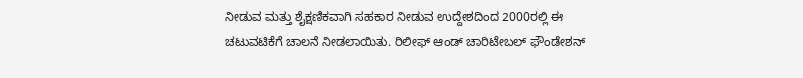ನೀಡುವ ಮತ್ತು ಶೈಕ್ಷಣಿಕವಾಗಿ ಸಹಕಾರ ನೀಡುವ ಉದ್ದೇಶದಿಂದ 2000ರಲ್ಲಿ ಈ ಚಟುವಟಿಕೆಗೆ ಚಾಲನೆ ನೀಡಲಾಯಿತು. ರಿಲೀಫ್ ಆಂಡ್ ಚಾರಿಟೇಬಲ್ ಫೌಂಡೇಶನ್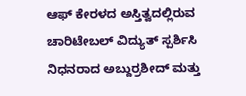ಆಫ್ ಕೇರಳದ ಅಸ್ತಿತ್ವದಲ್ಲಿರುವ ಚಾರಿಟೇಬಲ್ ವಿದ್ಯುತ್ ಸ್ಪರ್ಶಿಸಿ ನಿಧನರಾದ ಅಬ್ದುರ್ರಶೀದ್ ಮತ್ತು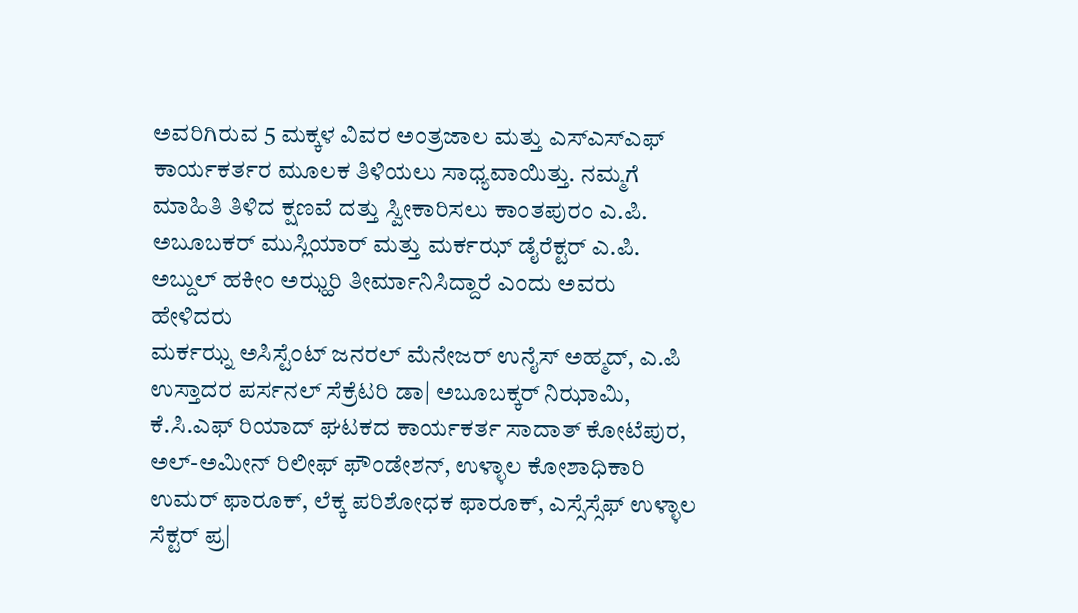ಅವರಿಗಿರುವ 5 ಮಕ್ಕಳ ವಿವರ ಅಂತ್ರಜಾಲ ಮತ್ತು ಎಸ್ಎಸ್ಎಫ್ ಕಾರ್ಯಕರ್ತರ ಮೂಲಕ ತಿಳಿಯಲು ಸಾಧ್ಯವಾಯಿತ್ತು. ನಮ್ಮಗೆ ಮಾಹಿತಿ ತಿಳಿದ ಕ್ಷಣವೆ ದತ್ತು ಸ್ವೀಕಾರಿಸಲು ಕಾಂತಪುರಂ ಎ.ಪಿ. ಅಬೂಬಕರ್ ಮುಸ್ಲಿಯಾರ್ ಮತ್ತು ಮರ್ಕಝ್ ಡೈರೆಕ್ಟರ್ ಎ.ಪಿ. ಅಬ್ದುಲ್ ಹಕೀಂ ಅಝ್ಹರಿ ತೀರ್ಮಾನಿಸಿದ್ದಾರೆ ಎಂದು ಅವರು ಹೇಳಿದರು
ಮರ್ಕಝ್ನ ಅಸಿಸ್ಟೆಂಟ್ ಜನರಲ್ ಮೆನೇಜರ್ ಉನೈಸ್ ಅಹ್ಮದ್, ಎ.ಪಿ ಉಸ್ತಾದರ ಪರ್ಸನಲ್ ಸೆಕ್ರೆಟರಿ ಡಾ| ಅಬೂಬಕ್ಕರ್ ನಿಝಾಮಿ, ಕೆ.ಸಿ.ಎಫ್ ರಿಯಾದ್ ಘಟಕದ ಕಾರ್ಯಕರ್ತ ಸಾದಾತ್ ಕೋಟೆಪುರ, ಅಲ್-ಅಮೀನ್ ರಿಲೀಫ್ ಫೌಂಡೇಶನ್, ಉಳ್ಳಾಲ ಕೋಶಾಧಿಕಾರಿ ಉಮರ್ ಫಾರೂಕ್, ಲೆಕ್ಕ ಪರಿಶೋಧಕ ಫಾರೂಕ್, ಎಸ್ಸೆಸ್ಸೆಫ್ ಉಳ್ಳಾಲ ಸೆಕ್ಟರ್ ಪ್ರ|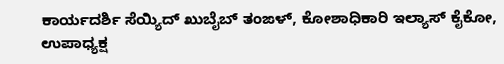ಕಾರ್ಯದರ್ಶಿ ಸೆಯ್ಯಿದ್ ಖುಬೈಬ್ ತಂಙಳ್, ಕೋಶಾಧಿಕಾರಿ ಇಲ್ಯಾಸ್ ಕೈಕೋ, ಉಪಾಧ್ಯಕ್ಷ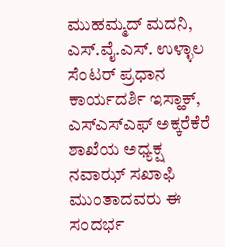ಮುಹಮ್ಮದ್ ಮದನಿ, ಎಸ್.ವೈ.ಎಸ್. ಉಳ್ಳಾಲ ಸೆಂಟರ್ ಪ್ರಧಾನ ಕಾರ್ಯದರ್ಶಿ ಇಸ್ಹಾಕ್, ಎಸ್ಎಸ್ಎಫ್ ಅಕ್ಕರೆಕೆರೆ ಶಾಖೆಯ ಅಧ್ಯಕ್ಷ ನವಾಝ್ ಸಖಾಫಿ ಮುಂತಾದವರು ಈ ಸಂದರ್ಭ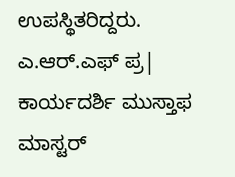ಉಪಸ್ಥಿತರಿದ್ದರು.
ಎ.ಆರ್.ಎಫ್ ಪ್ರ| ಕಾರ್ಯದರ್ಶಿ ಮುಸ್ತಾಫ ಮಾಸ್ಟರ್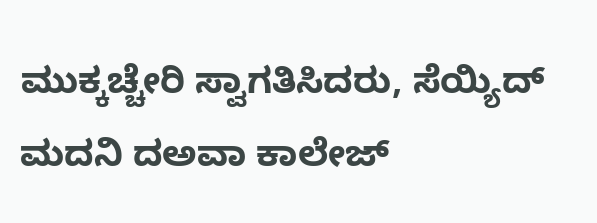ಮುಕ್ಕಚ್ಚೇರಿ ಸ್ವಾಗತಿಸಿದರು, ಸೆಯ್ಯಿದ್ ಮದನಿ ದಅವಾ ಕಾಲೇಜ್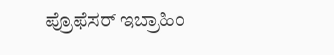ಪ್ರೊಫೆಸರ್ ಇಬ್ರಾಹಿಂ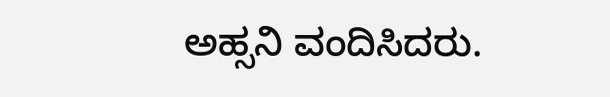ಅಹ್ಸನಿ ವಂದಿಸಿದರು.